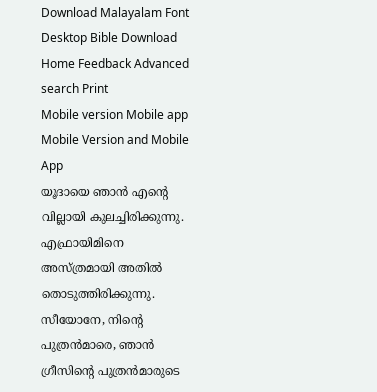Download Malayalam Font Desktop Bible Download
Home Feedback Advanced search Print
Mobile version Mobile app Mobile Version and Mobile App
യൂദായെ ഞാന്‍ എന്‍റെ വില്ലായി കുലച്ചിരിക്കുന്നു. എഫ്രായിമിനെ അസ്ത്രമായി അതില്‍ തൊടുത്തിരിക്കുന്നു. സീയോനേ, നിന്‍റെ പുത്രന്‍മാരെ, ഞാന്‍ ഗ്രീസിന്‍റെ പുത്രന്‍മാരുടെ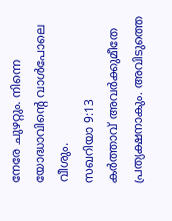നേരേ ചുഴറ്റും. നിന്നെ യോദ്ധാവിന്‍റെ വാള്‍പോലെ വീശും.
സഖറിയാ 9:13
കര്‍ത്താവ് അവര്‍ക്കുമീതേ പ്രത്യക്ഷനാകും. അവിടുത്തെ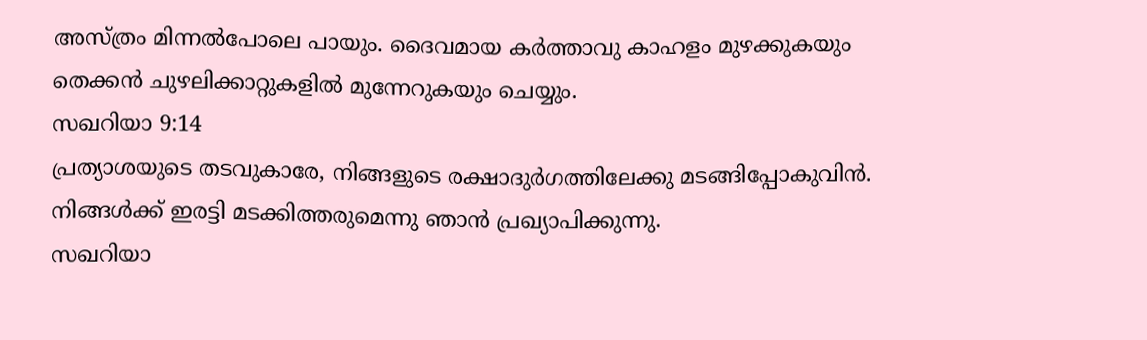അസ്ത്രം മിന്നല്‍പോലെ പായും. ദൈവമായ കര്‍ത്താവു കാഹളം മുഴക്കുകയും തെക്കന്‍ ചുഴലിക്കാറ്റുകളില്‍ മുന്നേറുകയും ചെയ്യും.
സഖറിയാ 9:14
പ്രത്യാശയുടെ തടവുകാരേ, നിങ്ങളുടെ രക്ഷാദുര്‍ഗത്തിലേക്കു മടങ്ങിപ്പോകുവിന്‍. നിങ്ങള്‍ക്ക് ഇരട്ടി മടക്കിത്തരുമെന്നു ഞാന്‍ പ്രഖ്യാപിക്കുന്നു.
സഖറിയാ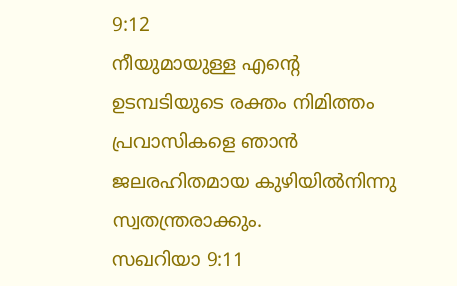9:12
നീയുമായുള്ള എന്‍റെ ഉടമ്പടിയുടെ രക്തം നിമിത്തം പ്രവാസികളെ ഞാന്‍ ജലരഹിതമായ കുഴിയില്‍നിന്നു സ്വതന്ത്രരാക്കും.
സഖറിയാ 9:11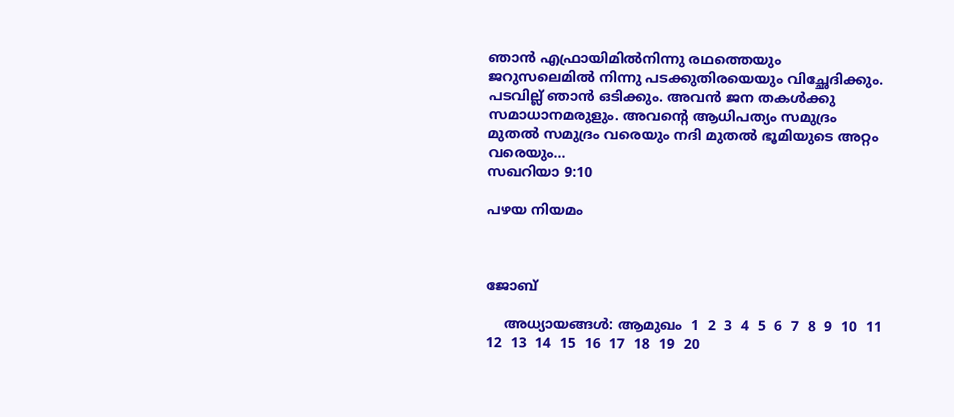ഞാന്‍ എഫ്രായിമില്‍നിന്നു രഥത്തെയും ജറുസലെമില്‍ നിന്നു പടക്കുതിരയെയും വിച്ഛേദിക്കും. പടവില്ല് ഞാന്‍ ഒടിക്കും. അവന്‍ ജന തകള്‍ക്കു സമാധാനമരുളും. അവന്‍റെ ആധിപത്യം സമുദ്രം മുതല്‍ സമുദ്രം വരെയും നദി മുതല്‍ ഭൂമിയുടെ അറ്റം വരെയും...
സഖറിയാ 9:10

പഴയ നിയമം



ജോബ്

    അധ്യായങ്ങള്‍: ആമുഖം  1  2  3  4  5  6  7  8  9  10  11  12  13  14  15  16  17  18  19  20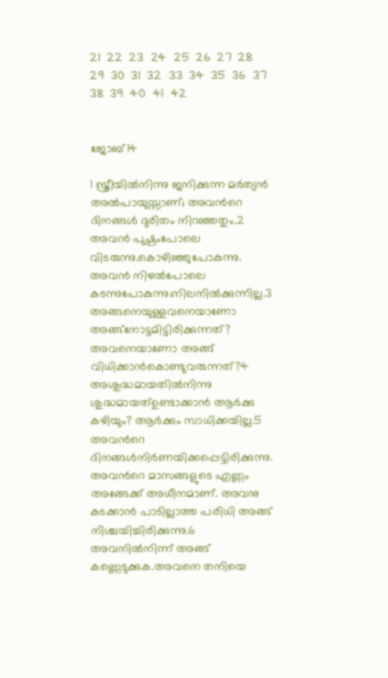21  22  23  24  25  26  27  28  29  30  31  32  33  34  35  36  37  38  39  40  41  42


ജോബ്14

1 സ്ത്രീയില്‍നിന്നു ജനിക്കുന്ന മര്‍ത്യന്‍ അല്‍പായുസ്സാണ്; അവന്‍റെ ദിനങ്ങള്‍ ദുരിതം നിറഞ്ഞതും.2 അവന്‍ പുഷ്പംപോലെ വിടരുന്നു.കൊഴിഞ്ഞുപോകുന്നു. അവന്‍ നിഴല്‍പോലെ കടന്നുപോകുന്നു;നിലനില്‍ക്കുന്നില്ല.3 അങ്ങനെയുള്ളവനെയാണോ അങ്ങ്നോട്ടമിട്ടിരിക്കുന്നത്? അവനെയാണോ അങ്ങ് വിധിക്കാന്‍കൊണ്ടുവരുന്നത്?4 അശുദ്ധമായതില്‍നിന്നു ശുദ്ധമായത്ഉണ്ടാക്കാന്‍ ആര്‍ക്കു കഴിയും? ആര്‍ക്കും സാധിക്കയില്ല.5 അവന്‍റെ ദിനങ്ങള്‍നിര്‍ണയിക്കപ്പെട്ടിരിക്കുന്നു. അവന്‍റെ മാസങ്ങളുടെ എണ്ണം അങ്ങേക്ക് അധീനമാണ്. അവനു കടക്കാന്‍ പാടില്ലാത്ത പരിധി അങ്ങ് നിശ്ചയിച്ചിരിക്കുന്നു.6 അവനില്‍നിന്ന് അങ്ങ് കണ്ണെടുക്കുക.അവനെ തനിയെ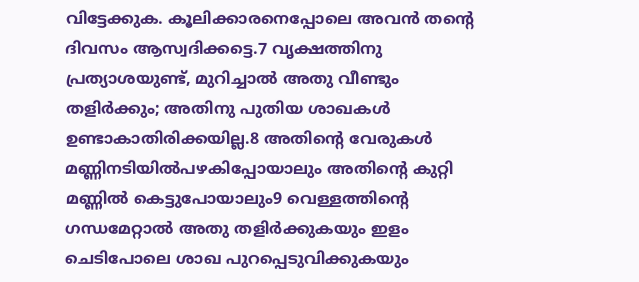വിട്ടേക്കുക. കൂലിക്കാരനെപ്പോലെ അവന്‍ തന്‍റെ ദിവസം ആസ്വദിക്കട്ടെ.7 വൃക്ഷത്തിനു പ്രത്യാശയുണ്ട്, മുറിച്ചാല്‍ അതു വീണ്ടും തളിര്‍ക്കും; അതിനു പുതിയ ശാഖകള്‍ ഉണ്ടാകാതിരിക്കയില്ല.8 അതിന്‍റെ വേരുകള്‍ മണ്ണിനടിയില്‍പഴകിപ്പോയാലും അതിന്‍റെ കുറ്റി മണ്ണില്‍ കെട്ടുപോയാലും9 വെള്ളത്തിന്‍റെ ഗന്ധമേറ്റാല്‍ അതു തളിര്‍ക്കുകയും ഇളം ചെടിപോലെ ശാഖ പുറപ്പെടുവിക്കുകയും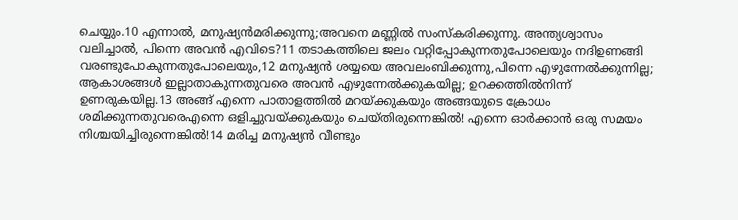ചെയ്യും.10 എന്നാല്‍, മനുഷ്യന്‍മരിക്കുന്നു;അവനെ മണ്ണില്‍ സംസ്കരിക്കുന്നു. അന്ത്യശ്വാസം വലിച്ചാല്‍, പിന്നെ അവന്‍ എവിടെ?11 തടാകത്തിലെ ജലം വറ്റിപ്പോകുന്നതുപോലെയും നദിഉണങ്ങി വരണ്ടുപോകുന്നതുപോലെയും,12 മനുഷ്യന്‍ ശയ്യയെ അവലംബിക്കുന്നു,പിന്നെ എഴുന്നേല്‍ക്കുന്നില്ല; ആകാശങ്ങള്‍ ഇല്ലാതാകുന്നതുവരെ അവന്‍ എഴുന്നേല്‍ക്കുകയില്ല; ഉറക്കത്തില്‍നിന്ന് ഉണരുകയില്ല.13 അങ്ങ് എന്നെ പാതാളത്തില്‍ മറയ്ക്കുകയും അങ്ങയുടെ ക്രോധം ശമിക്കുന്നതുവരെഎന്നെ ഒളിച്ചുവയ്ക്കുകയും ചെയ്തിരുന്നെങ്കില്‍! എന്നെ ഓര്‍ക്കാന്‍ ഒരു സമയം നിശ്ചയിച്ചിരുന്നെങ്കില്‍!14 മരിച്ച മനുഷ്യന്‍ വീണ്ടും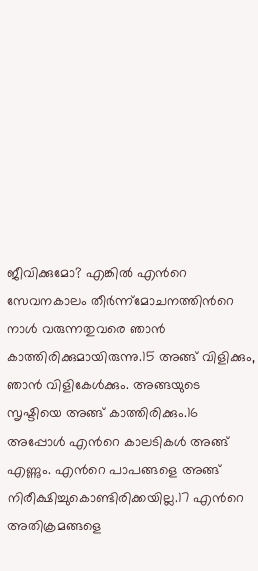ജീവിക്കുമോ? എങ്കില്‍ എന്‍റെ സേവനകാലം തീര്‍ന്ന്മോചനത്തിന്‍റെ നാള്‍ വരുന്നതുവരെ ഞാന്‍ കാത്തിരിക്കുമായിരുന്നു.15 അങ്ങ് വിളിക്കും, ഞാന്‍ വിളികേള്‍ക്കും. അങ്ങയുടെ സൃഷ്ടിയെ അങ്ങ് കാത്തിരിക്കും.16 അപ്പോള്‍ എന്‍റെ കാലടികള്‍ അങ്ങ് എണ്ണും. എന്‍റെ പാപങ്ങളെ അങ്ങ് നിരീക്ഷിച്ചുകൊണ്ടിരിക്കയില്ല.17 എന്‍റെ അതിക്രമങ്ങളെ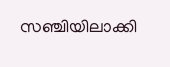സഞ്ചിയിലാക്കി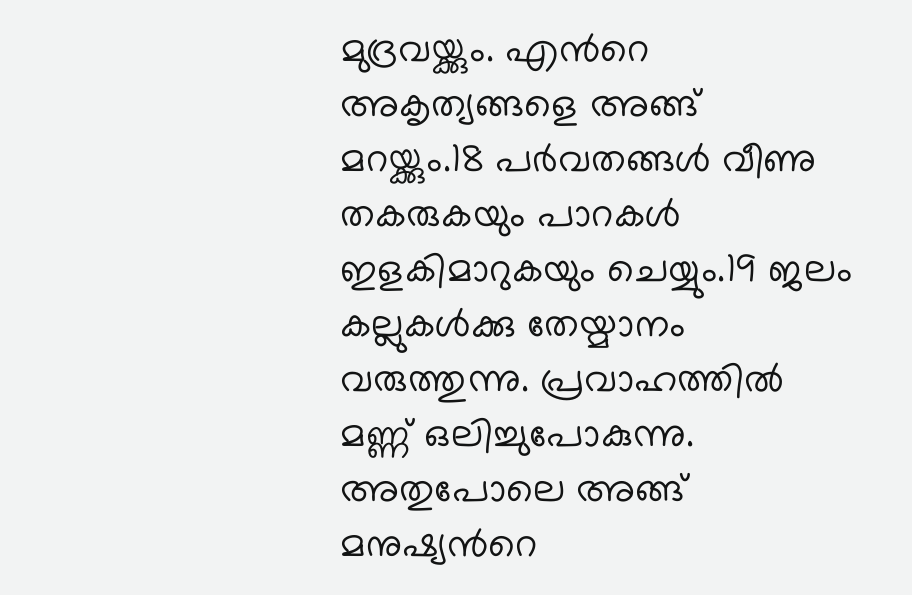മുദ്രവയ്ക്കും. എന്‍റെ അകൃത്യങ്ങളെ അങ്ങ് മറയ്ക്കും.18 പര്‍വതങ്ങള്‍ വീണു തകരുകയും പാറകള്‍ ഇളകിമാറുകയും ചെയ്യും.19 ജലം കല്ലുകള്‍ക്കു തേയ്മാനം വരുത്തുന്നു. പ്രവാഹത്തില്‍ മണ്ണ് ഒലിച്ചുപോകുന്നു. അതുപോലെ അങ്ങ് മനുഷ്യന്‍റെ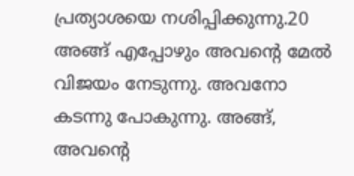പ്രത്യാശയെ നശിപ്പിക്കുന്നു.20 അങ്ങ് എപ്പോഴും അവന്‍റെ മേല്‍ വിജയം നേടുന്നു. അവനോ കടന്നു പോകുന്നു. അങ്ങ്, അവന്‍റെ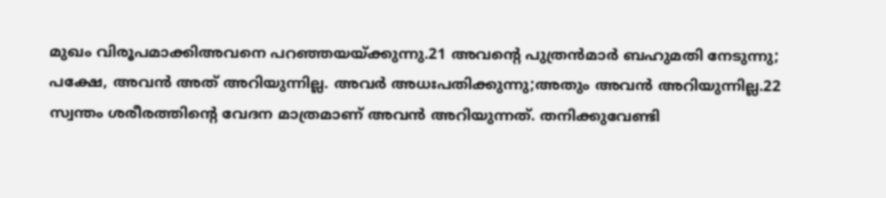മുഖം വിരൂപമാക്കിഅവനെ പറഞ്ഞയയ്ക്കുന്നു.21 അവന്‍റെ പുത്രന്‍മാര്‍ ബഹുമതി നേടുന്നു; പക്ഷേ, അവന്‍ അത് അറിയുന്നില്ല. അവര്‍ അധഃപതിക്കുന്നു;അതും അവന്‍ അറിയുന്നില്ല.22 സ്വന്തം ശരീരത്തിന്‍റെ വേദന മാത്രമാണ് അവന്‍ അറിയുന്നത്. തനിക്കുവേണ്ടി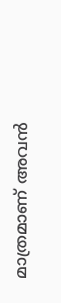മാത്രമാണ് അവന്‍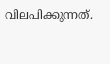വിലപിക്കുന്നത്.